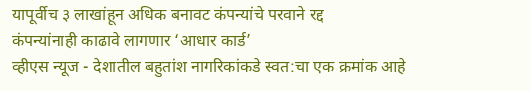यापूर्वीच ३ लाखांहून अधिक बनावट कंपन्यांचे परवाने रद्द
कंपन्यांनाही काढावे लागणार ‘आधार कार्ड’
व्हीएस न्यूज - देशातील बहुतांश नागरिकांकडे स्वत:चा एक क्रमांक आहे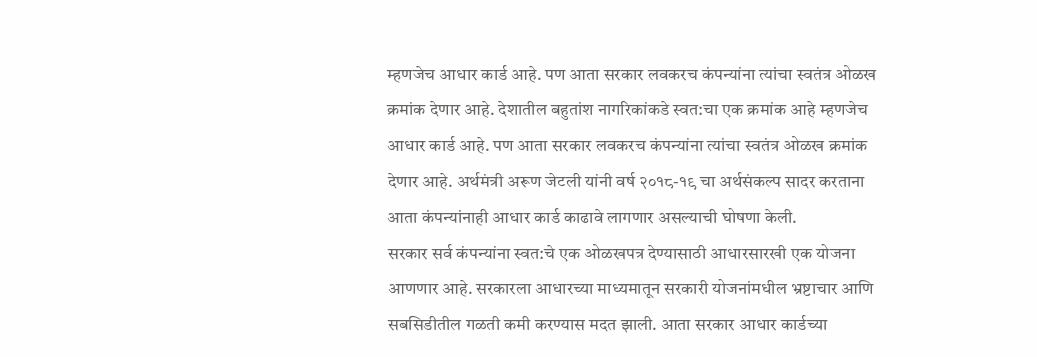म्हणजेच आधार कार्ड आहे. पण आता सरकार लवकरच कंपन्यांना त्यांचा स्वतंत्र ओळख क्रमांक देणार आहे. देशातील बहुतांश नागरिकांकडे स्वत:चा एक क्रमांक आहे म्हणजेच आधार कार्ड आहे. पण आता सरकार लवकरच कंपन्यांना त्यांचा स्वतंत्र ओळख क्रमांक देणार आहे. अर्थमंत्री अरूण जेटली यांनी वर्ष २०१८-१९ चा अर्थसंकल्प सादर करताना आता कंपन्यांनाही आधार कार्ड काढावे लागणार असल्याची घोषणा केली.
सरकार सर्व कंपन्यांना स्वत:चे एक ओळखपत्र देण्यासाठी आधारसारखी एक योजना आणणार आहे. सरकारला आधारच्या माध्यमातून सरकारी योजनांमधील भ्रष्टाचार आणि सबसिडीतील गळती कमी करण्यास मदत झाली. आता सरकार आधार कार्डच्या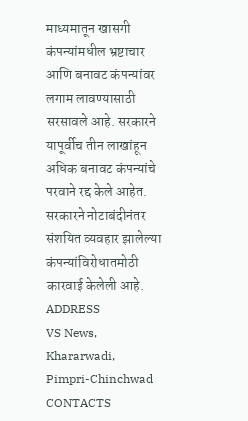माध्यमातून खासगी कंपन्यांमधील भ्रष्टाचार आणि बनावट कंपन्यांवर लगाम लावण्यासाठी सरसावले आहे. सरकारने यापूर्वीच तीन लाखांहून अधिक बनावट कंपन्यांचे परवाने रद्द केले आहेत. सरकारने नोटाबंदीनंतर संशयित व्यवहार झालेल्या कंपन्यांविरोधातमोठी कारवाई केलेली आहे.
ADDRESS
VS News, Khararwadi,
Pimpri-Chinchwad
CONTACTS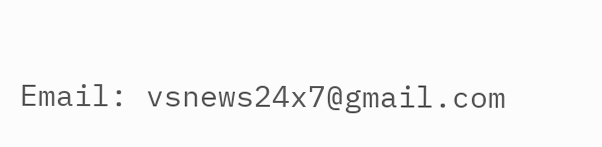Email: vsnews24x7@gmail.com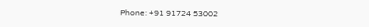Phone: +91 91724 53002